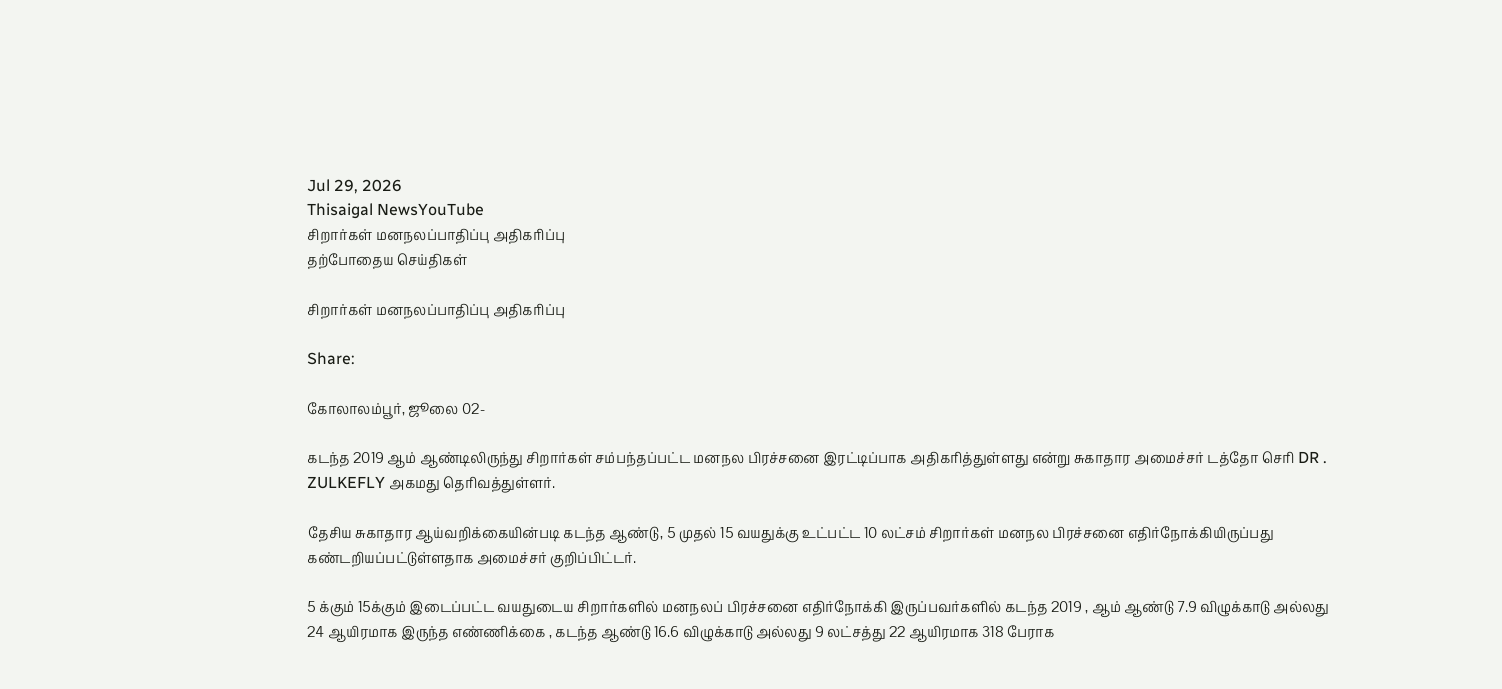Jul 29, 2026
Thisaigal NewsYouTube
சிறார்கள் மனநலப்பாதிப்பு அதிகரிப்பு
தற்போதைய செய்திகள்

சிறார்கள் மனநலப்பாதிப்பு அதிகரிப்பு

Share:

கோலாலம்பூர், ஜூலை 02-

கடந்த 2019 ஆம் ஆண்டிலிருந்து சிறார்கள் சம்பந்தப்பட்ட மனநல பிரச்சனை இரட்டிப்பாக அதிகரித்துள்ளது என்று சுகாதார அமைச்சர் டத்தோ செரி DR . ZULKEFLY அகமது தெரிவத்துள்ளர்.

தேசிய சுகாதார ஆய்வறிக்கையின்படி கடந்த ஆண்டு, 5 முதல் 15 வயதுக்கு உட்பட்ட 10 லட்சம் சிறார்கள் மனநல பிரச்சனை எதிர்நோக்கியிருப்பது கண்டறியப்பட்டுள்ளதாக அமைச்சர் குறிப்பிட்டர்.

5 க்கும் 15க்கும் இடைப்பட்ட வயதுடைய சிறார்களில் மனநலப் பிரச்சனை எதிர்நோக்கி இருப்பவர்களில் கடந்த 2019 , ஆம் ஆண்டு 7.9 விழுக்காடு அல்லது 24 ஆயிரமாக இருந்த எண்ணிக்கை , கடந்த ஆண்டு 16.6 விழுக்காடு அல்லது 9 லட்சத்து 22 ஆயிரமாக 318 பேராக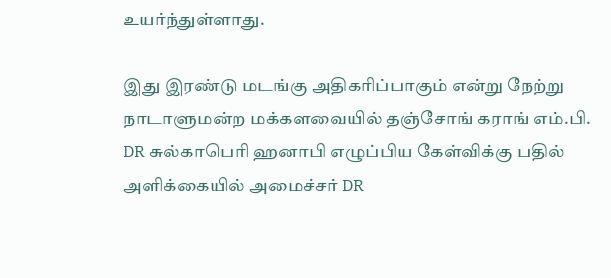உயர்ந்துள்ளாது.

இது இரண்டு மடங்கு அதிகரிப்பாகும் என்று நேற்று நாடாளுமன்ற மக்களவையில் தஞ்சோங் கராங் எம்.பி. DR சுல்காபெரி ஹனாபி எழுப்பிய கேள்விக்கு பதில் அளிக்கையில் அமைச்சர் DR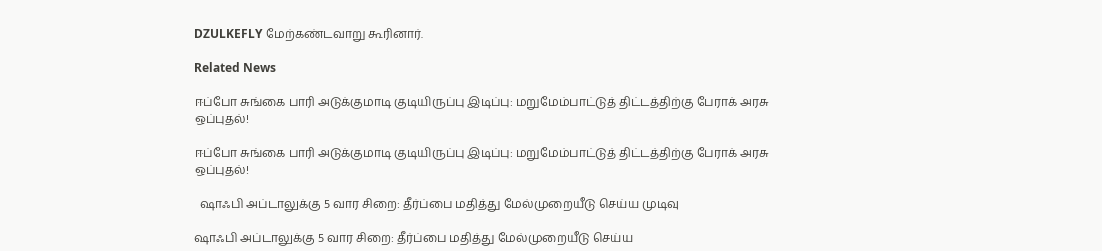DZULKEFLY மேற்கண்டவாறு கூரினார்.

Related News

ஈப்போ சுங்கை பாரி அடுக்குமாடி குடியிருப்பு இடிப்பு: மறுமேம்பாட்டுத் திட்டத்திற்கு பேராக் அரசு ஒப்புதல்!

ஈப்போ சுங்கை பாரி அடுக்குமாடி குடியிருப்பு இடிப்பு: மறுமேம்பாட்டுத் திட்டத்திற்கு பேராக் அரசு ஒப்புதல்!

  ஷாஃபி அப்டாலுக்கு 5 வார சிறை: தீர்ப்பை மதித்து மேல்முறையீடு செய்ய முடிவு

ஷாஃபி அப்டாலுக்கு 5 வார சிறை: தீர்ப்பை மதித்து மேல்முறையீடு செய்ய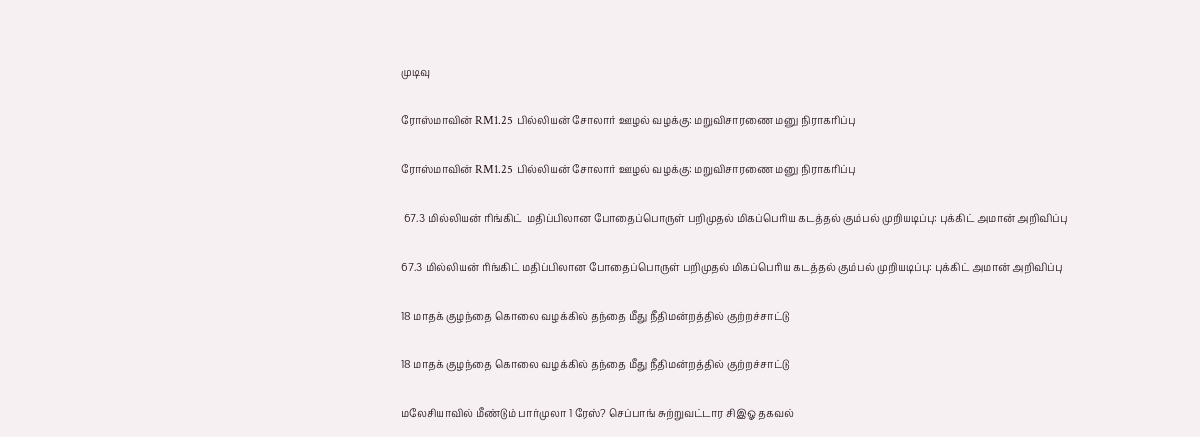முடிவு

ரோஸ்மாவின் RM1.25 பில்லியன் சோலார் ஊழல் வழக்கு: மறுவிசாரணை மனு நிராகரிப்பு

ரோஸ்மாவின் RM1.25 பில்லியன் சோலார் ஊழல் வழக்கு: மறுவிசாரணை மனு நிராகரிப்பு

 67.3 மில்லியன் ரிங்கிட்  மதிப்பிலான போதைப்பொருள் பறிமுதல் மிகப்பெரிய கடத்தல் கும்பல் முறியடிப்பு: புக்கிட் அமான் அறிவிப்பு

67.3 மில்லியன் ரிங்கிட் மதிப்பிலான போதைப்பொருள் பறிமுதல் மிகப்பெரிய கடத்தல் கும்பல் முறியடிப்பு: புக்கிட் அமான் அறிவிப்பு

18 மாதக் குழந்தை கொலை வழக்கில் தந்தை மீது நீதிமன்றத்தில் குற்றச்சாட்டு

18 மாதக் குழந்தை கொலை வழக்கில் தந்தை மீது நீதிமன்றத்தில் குற்றச்சாட்டு

மலேசியாவில் மீண்டும் பார்முலா 1 ரேஸ்? செப்பாங் சுற்றுவட்டார சிஇஓ தகவல்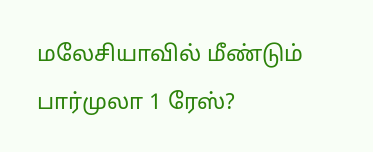மலேசியாவில் மீண்டும் பார்முலா 1 ரேஸ்?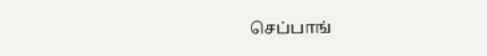செப்பாங்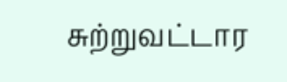சுற்றுவட்டார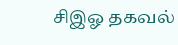சிஇஓ தகவல்